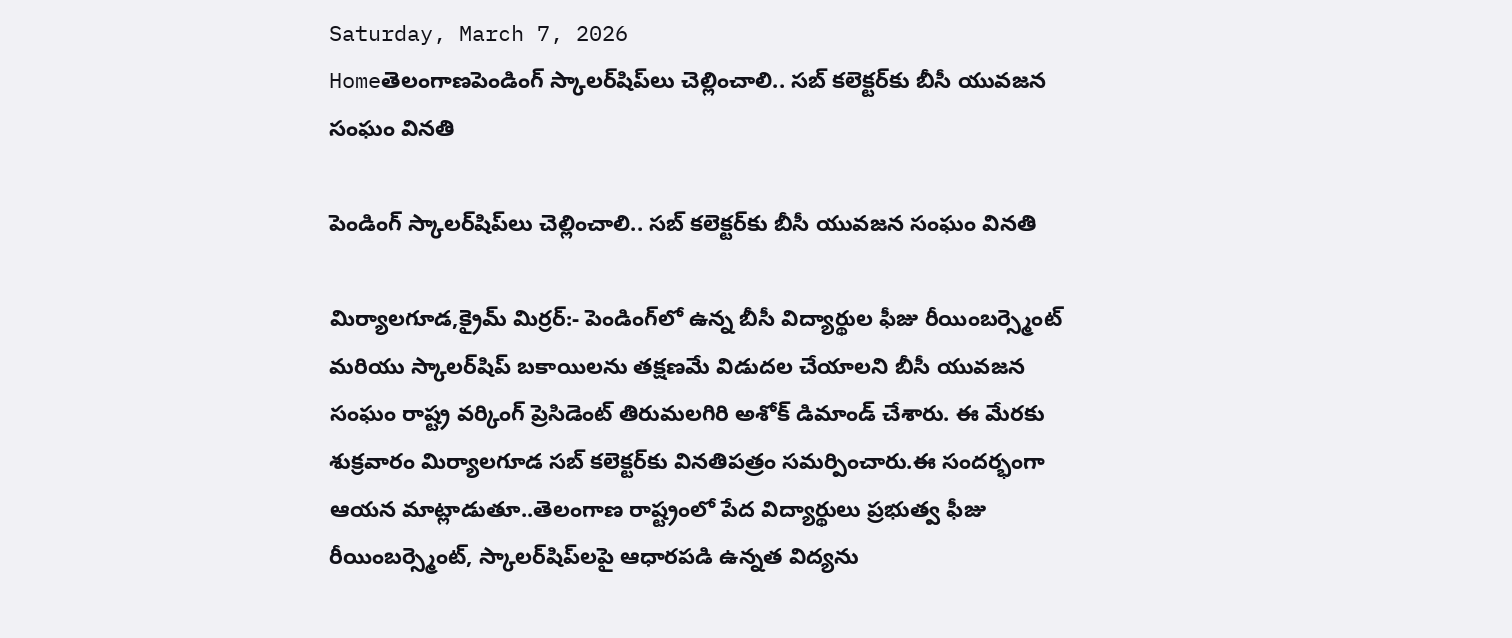Saturday, March 7, 2026
Homeతెలంగాణపెండింగ్ స్కాలర్‌షిప్‌లు చెల్లించాలి.. సబ్ కలెక్టర్‌కు బీసీ యువజన సంఘం వినతి

పెండింగ్ స్కాలర్‌షిప్‌లు చెల్లించాలి.. సబ్ కలెక్టర్‌కు బీసీ యువజన సంఘం వినతి

మిర్యాలగూడ,క్రైమ్ మిర్రర్:- పెండింగ్‌లో ఉన్న బీసీ విద్యార్థుల ఫీజు రీయింబర్స్మెంట్ మరియు స్కాలర్‌షిప్ బకాయిలను తక్షణమే విడుదల చేయాలని బీసీ యువజన సంఘం రాష్ట్ర వర్కింగ్ ప్రెసిడెంట్ తిరుమలగిరి అశోక్ డిమాండ్ చేశారు. ఈ మేరకు శుక్రవారం మిర్యాలగూడ సబ్ కలెక్టర్‌కు వినతిపత్రం సమర్పించారు.ఈ సందర్భంగా ఆయన మాట్లాడుతూ..తెలంగాణ రాష్ట్రంలో పేద విద్యార్థులు ప్రభుత్వ ఫీజు రీయింబర్స్మెంట్, స్కాలర్‌షిప్‌లపై ఆధారపడి ఉన్నత విద్యను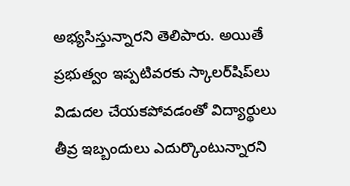అభ్యసిస్తున్నారని తెలిపారు. అయితే ప్రభుత్వం ఇప్పటివరకు స్కాలర్‌షిప్‌లు విడుదల చేయకపోవడంతో విద్యార్థులు తీవ్ర ఇబ్బందులు ఎదుర్కొంటున్నారని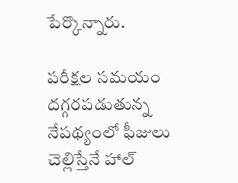పేర్కొన్నారు.

పరీక్షల సమయం దగ్గరపడుతున్న నేపథ్యంలో ఫీజులు చెల్లిస్తేనే హాల్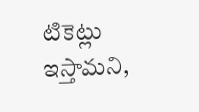టికెట్లు ఇస్తామని,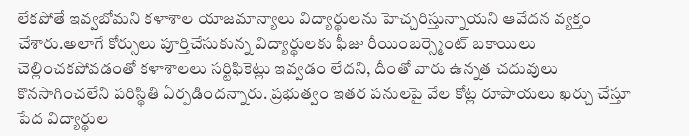లేకపోతే ఇవ్వబోమని కళాశాల యాజమాన్యాలు విద్యార్థులను హెచ్చరిస్తున్నాయని ఆవేదన వ్యక్తం చేశారు.అలాగే కోర్సులు పూర్తిచేసుకున్న విద్యార్థులకు ఫీజు రీయింబర్స్మెంట్ బకాయిలు చెల్లించకపోవడంతో కళాశాలలు సర్టిఫికెట్లు ఇవ్వడం లేదని, దీంతో వారు ఉన్నత చదువులు కొనసాగించలేని పరిస్థితి ఏర్పడిందన్నారు. ప్రభుత్వం ఇతర పనులపై వేల కోట్ల రూపాయలు ఖర్చు చేస్తూ పేద విద్యార్థుల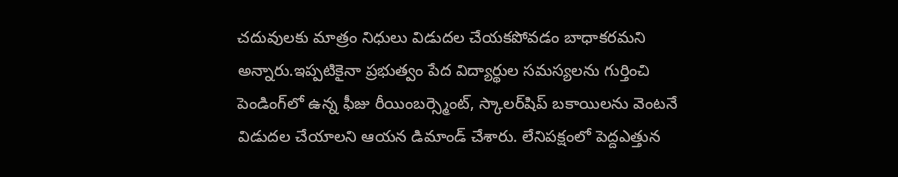చదువులకు మాత్రం నిధులు విడుదల చేయకపోవడం బాధాకరమని అన్నారు.ఇప్పటికైనా ప్రభుత్వం పేద విద్యార్థుల సమస్యలను గుర్తించి పెండింగ్‌లో ఉన్న ఫీజు రీయింబర్స్మెంట్, స్కాలర్‌షిప్ బకాయిలను వెంటనే విడుదల చేయాలని ఆయన డిమాండ్ చేశారు. లేనిపక్షంలో పెద్దఎత్తున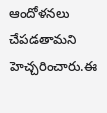ఆందోళనలు చేపడతామని హెచ్చరించారు.ఈ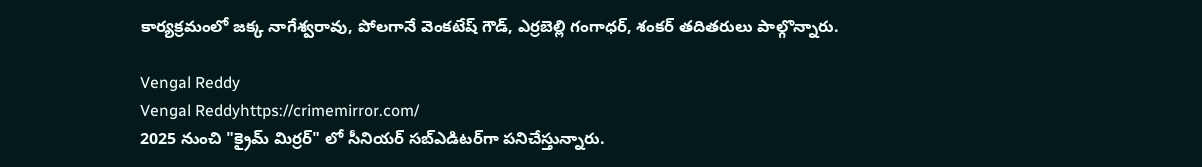కార్యక్రమంలో జక్క నాగేశ్వరావు, పోలగానే వెంకటేష్ గౌడ్, ఎర్రబెల్లి గంగాధర్, శంకర్ తదితరులు పాల్గొన్నారు.

Vengal Reddy
Vengal Reddyhttps://crimemirror.com/
2025 నుంచి "క్రైమ్ మిర్రర్" లో సీనియర్ సబ్‌ఎడిటర్‌గా పనిచేస్తున్నారు.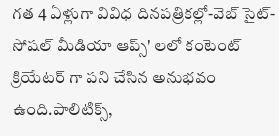గత 4 ఏళ్లుగా వివిధ దినపత్రికల్లో-వెబ్ సైట్-సోషల్ మీడియా ఆప్స్' లలో కంటెంట్ క్రియేటర్ గా పని చేసిన అనుభవం ఉంది.పాలిటిక్స్‌,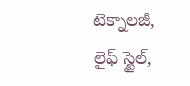టెక్నాలజీ, లైఫ్‌ స్టైల్‌,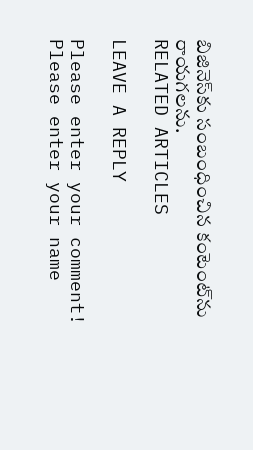బిజినెస్‌కు సంబంధించిన కంటెంట్‌ను రాయగలను.
RELATED ARTICLES

LEAVE A REPLY

Please enter your comment!
Please enter your name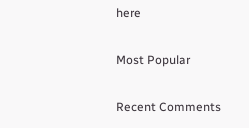here

Most Popular

Recent Comments